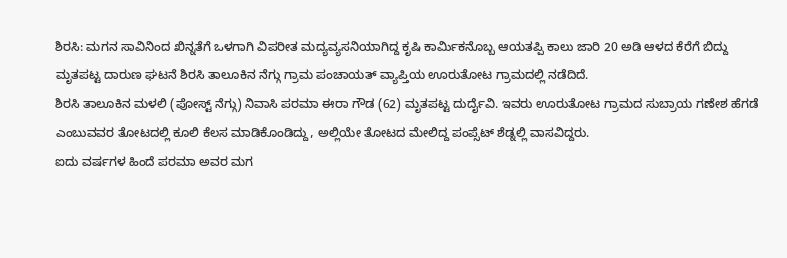ಶಿರಸಿ: ಮಗನ ಸಾವಿನಿಂದ ಖಿನ್ನತೆಗೆ ಒಳಗಾಗಿ ವಿಪರೀತ ಮದ್ಯವ್ಯಸನಿಯಾಗಿದ್ದ ಕೃಷಿ ಕಾರ್ಮಿಕನೊಬ್ಬ ಆಯತಪ್ಪಿ ಕಾಲು ಜಾರಿ 20 ಅಡಿ ಆಳದ ಕೆರೆಗೆ ಬಿದ್ದು ಮೃತಪಟ್ಟ ದಾರುಣ ಘಟನೆ ಶಿರಸಿ ತಾಲೂಕಿನ ನೆಗ್ಗು ಗ್ರಾಮ ಪಂಚಾಯತ್ ವ್ಯಾಪ್ತಿಯ ಊರುತೋಟ ಗ್ರಾಮದಲ್ಲಿ ನಡೆದಿದೆ.
ಶಿರಸಿ ತಾಲೂಕಿನ ಮಳಲಿ (ಪೋಸ್ಟ್ ನೆಗ್ಗು) ನಿವಾಸಿ ಪರಮಾ ಈರಾ ಗೌಡ (62) ಮೃತಪಟ್ಟ ದುರ್ದೈವಿ. ಇವರು ಊರುತೋಟ ಗ್ರಾಮದ ಸುಬ್ರಾಯ ಗಣೇಶ ಹೆಗಡೆ ಎಂಬುವವರ ತೋಟದಲ್ಲಿ ಕೂಲಿ ಕೆಲಸ ಮಾಡಿಕೊಂಡಿದ್ದು, ಅಲ್ಲಿಯೇ ತೋಟದ ಮೇಲಿದ್ದ ಪಂಪ್ಸೆಟ್ ಶೆಡ್ನಲ್ಲಿ ವಾಸವಿದ್ದರು.
ಐದು ವರ್ಷಗಳ ಹಿಂದೆ ಪರಮಾ ಅವರ ಮಗ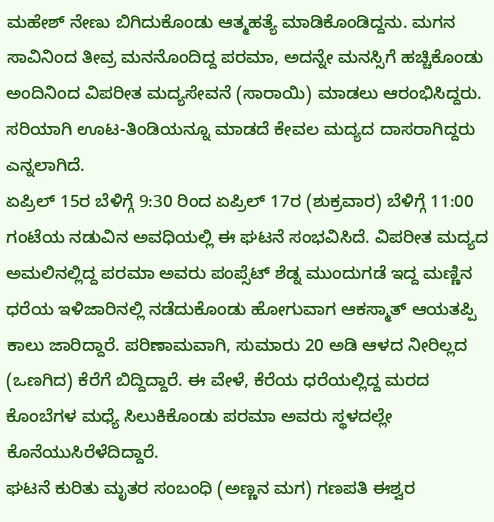ಮಹೇಶ್ ನೇಣು ಬಿಗಿದುಕೊಂಡು ಆತ್ಮಹತ್ಯೆ ಮಾಡಿಕೊಂಡಿದ್ದನು. ಮಗನ ಸಾವಿನಿಂದ ತೀವ್ರ ಮನನೊಂದಿದ್ದ ಪರಮಾ, ಅದನ್ನೇ ಮನಸ್ಸಿಗೆ ಹಚ್ಚಿಕೊಂಡು ಅಂದಿನಿಂದ ವಿಪರೀತ ಮದ್ಯಸೇವನೆ (ಸಾರಾಯಿ) ಮಾಡಲು ಆರಂಭಿಸಿದ್ದರು. ಸರಿಯಾಗಿ ಊಟ-ತಿಂಡಿಯನ್ನೂ ಮಾಡದೆ ಕೇವಲ ಮದ್ಯದ ದಾಸರಾಗಿದ್ದರು ಎನ್ನಲಾಗಿದೆ.
ಏಪ್ರಿಲ್ 15ರ ಬೆಳಿಗ್ಗೆ 9:30 ರಿಂದ ಏಪ್ರಿಲ್ 17ರ (ಶುಕ್ರವಾರ) ಬೆಳಿಗ್ಗೆ 11:00 ಗಂಟೆಯ ನಡುವಿನ ಅವಧಿಯಲ್ಲಿ ಈ ಘಟನೆ ಸಂಭವಿಸಿದೆ. ವಿಪರೀತ ಮದ್ಯದ ಅಮಲಿನಲ್ಲಿದ್ದ ಪರಮಾ ಅವರು ಪಂಪ್ಸೆಟ್ ಶೆಡ್ನ ಮುಂದುಗಡೆ ಇದ್ದ ಮಣ್ಣಿನ ಧರೆಯ ಇಳಿಜಾರಿನಲ್ಲಿ ನಡೆದುಕೊಂಡು ಹೋಗುವಾಗ ಆಕಸ್ಮಾತ್ ಆಯತಪ್ಪಿ ಕಾಲು ಜಾರಿದ್ದಾರೆ. ಪರಿಣಾಮವಾಗಿ, ಸುಮಾರು 20 ಅಡಿ ಆಳದ ನೀರಿಲ್ಲದ (ಒಣಗಿದ) ಕೆರೆಗೆ ಬಿದ್ದಿದ್ದಾರೆ. ಈ ವೇಳೆ, ಕೆರೆಯ ಧರೆಯಲ್ಲಿದ್ದ ಮರದ ಕೊಂಬೆಗಳ ಮಧ್ಯೆ ಸಿಲುಕಿಕೊಂಡು ಪರಮಾ ಅವರು ಸ್ಥಳದಲ್ಲೇ ಕೊನೆಯುಸಿರೆಳೆದಿದ್ದಾರೆ.
ಘಟನೆ ಕುರಿತು ಮೃತರ ಸಂಬಂಧಿ (ಅಣ್ಣನ ಮಗ) ಗಣಪತಿ ಈಶ್ವರ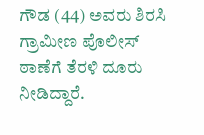ಗೌಡ (44) ಅವರು ಶಿರಸಿ ಗ್ರಾಮೀಣ ಪೊಲೀಸ್ ಠಾಣೆಗೆ ತೆರಳಿ ದೂರು ನೀಡಿದ್ದಾರೆ.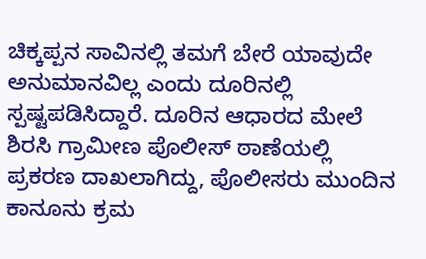ಚಿಕ್ಕಪ್ಪನ ಸಾವಿನಲ್ಲಿ ತಮಗೆ ಬೇರೆ ಯಾವುದೇ ಅನುಮಾನವಿಲ್ಲ ಎಂದು ದೂರಿನಲ್ಲಿ ಸ್ಪಷ್ಟಪಡಿಸಿದ್ದಾರೆ. ದೂರಿನ ಆಧಾರದ ಮೇಲೆ ಶಿರಸಿ ಗ್ರಾಮೀಣ ಪೊಲೀಸ್ ಠಾಣೆಯಲ್ಲಿ ಪ್ರಕರಣ ದಾಖಲಾಗಿದ್ದು, ಪೊಲೀಸರು ಮುಂದಿನ ಕಾನೂನು ಕ್ರಮ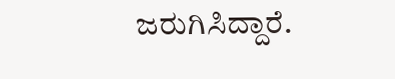ಜರುಗಿಸಿದ್ದಾರೆ.